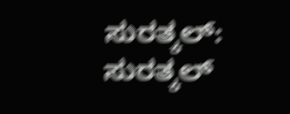ಸುರತ್ಕಲ್: ಸುರತ್ಕಲ್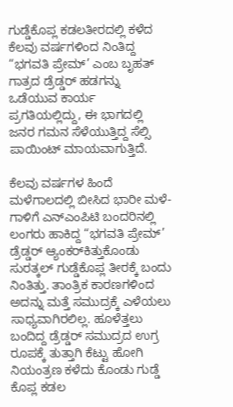ಗುಡ್ಡೆಕೊಪ್ಲ ಕಡಲತೀರದಲ್ಲಿ ಕಳೆದ ಕೆಲವು ವರ್ಷಗಳಿಂದ ನಿಂತಿದ್ದ “ಭಗವತಿ ಪ್ರೇಮ್’ ಎಂಬ ಬೃಹತ್ ಗಾತ್ರದ ಡ್ರೆಡ್ಡರ್ ಹಡಗನ್ನು ಒಡೆಯುವ ಕಾರ್ಯ ಪ್ರಗತಿಯಲ್ಲಿದ್ದು, ಈ ಭಾಗದಲ್ಲಿ ಜನರ ಗಮನ ಸೆಳೆಯುತ್ತಿದ್ದ ಸೆಲ್ಸಿ ಪಾಯಿಂಟ್ ಮಾಯವಾಗುತ್ತಿದೆ.

ಕೆಲವು ವರ್ಷಗಳ ಹಿಂದೆ ಮಳೆಗಾಲದಲ್ಲಿ ಬೀಸಿದ ಭಾರೀ ಮಳೆ-ಗಾಳಿಗೆ ಎನ್‌ಎಂಪಿಟಿ ಬಂದರಿನಲ್ಲಿ ಲಂಗರು ಹಾಕಿದ್ದ “ಭಗವತಿ ಪ್ರೇಮ್’ ಡ್ರೆಡ್ಡರ್ ಆ್ಯಂಕರ್‌ಕಿತ್ತುಕೊಂಡು ಸುರತ್ಕಲ್ ಗುಡ್ಡೆಕೊಪ್ಲ ತೀರಕ್ಕೆ ಬಂದು ನಿಂತಿತ್ತು. ತಾಂತ್ರಿಕ ಕಾರಣಗಳಿಂದ ಅದನ್ನು ಮತ್ತೆ ಸಮುದ್ರಕ್ಕೆ ಎಳೆಯಲು ಸಾಧ್ಯವಾಗಿರಲಿಲ್ಲ. ಹೂಳೆತ್ತಲು ಬಂದಿದ್ದ ಡ್ರೆಡ್ಡರ್ ಸಮುದ್ರದ ಉಗ್ರ ರೂಪಕ್ಕೆ ತುತ್ತಾಗಿ ಕೆಟ್ಟು ಹೋಗಿ ನಿಯಂತ್ರಣ ಕಳೆದು ಕೊಂಡು ಗುಡ್ಡೆ ಕೊಪ್ಲ ಕಡಲ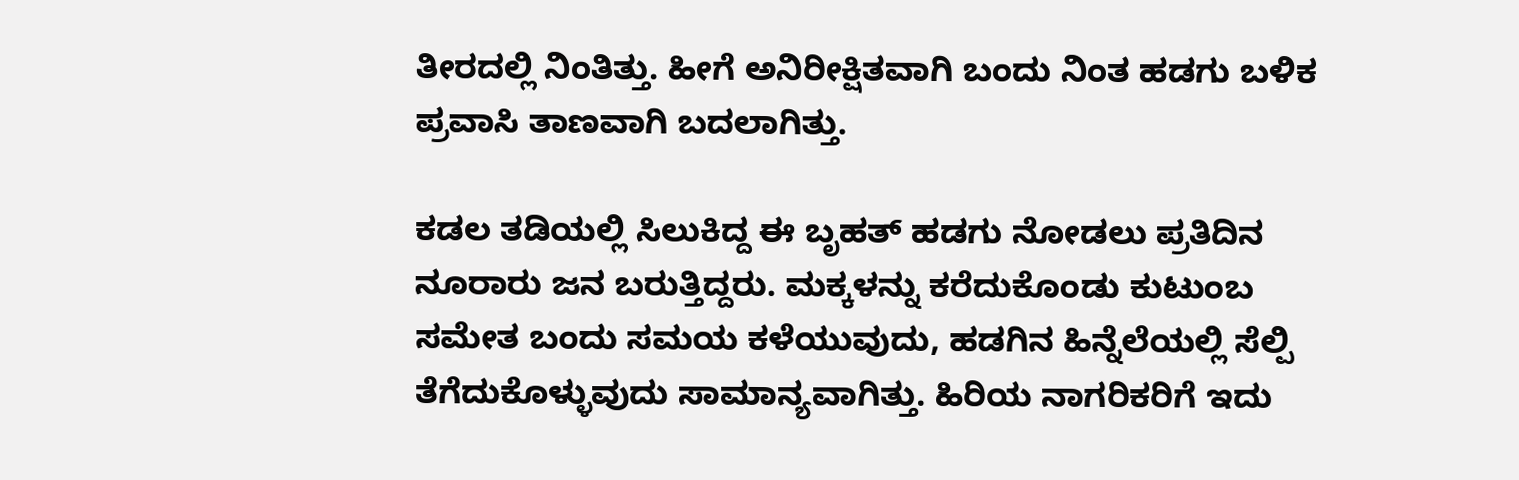ತೀರದಲ್ಲಿ ನಿಂತಿತ್ತು. ಹೀಗೆ ಅನಿರೀಕ್ಷಿತವಾಗಿ ಬಂದು ನಿಂತ ಹಡಗು ಬಳಿಕ ಪ್ರವಾಸಿ ತಾಣವಾಗಿ ಬದಲಾಗಿತ್ತು.

ಕಡಲ ತಡಿಯಲ್ಲಿ ಸಿಲುಕಿದ್ದ ಈ ಬೃಹತ್ ಹಡಗು ನೋಡಲು ಪ್ರತಿದಿನ ನೂರಾರು ಜನ ಬರುತ್ತಿದ್ದರು. ಮಕ್ಕಳನ್ನು ಕರೆದುಕೊಂಡು ಕುಟುಂಬ ಸಮೇತ ಬಂದು ಸಮಯ ಕಳೆಯುವುದು, ಹಡಗಿನ ಹಿನ್ನೆಲೆಯಲ್ಲಿ ಸೆಲ್ಪಿ ತೆಗೆದುಕೊಳ್ಳುವುದು ಸಾಮಾನ್ಯವಾಗಿತ್ತು. ಹಿರಿಯ ನಾಗರಿಕರಿಗೆ ಇದು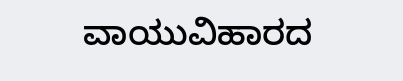ವಾಯುವಿಹಾರದ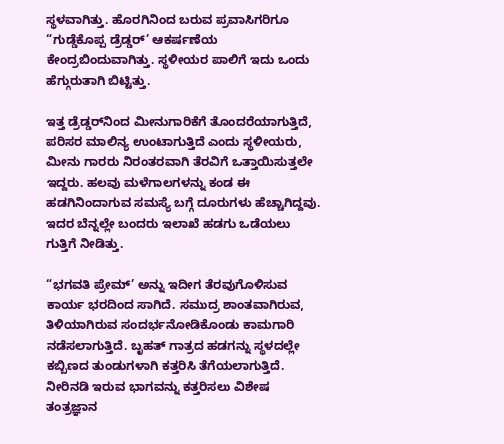ಸ್ಥಳವಾಗಿತ್ತು. ಹೊರಗಿನಿಂದ ಬರುವ ಪ್ರವಾಸಿಗರಿಗೂ “ಗುಡ್ಡೆಕೊಪ್ಪ ಡ್ರೆಡ್ಡರ್’ ಆಕರ್ಷಣೆಯ ಕೇಂದ್ರಬಿಂದುವಾಗಿತ್ತು. ಸ್ಥಳೀಯರ ಪಾಲಿಗೆ ಇದು ಒಂದು ಹೆಗ್ಗುರುತಾಗಿ ಬಿಟ್ಟಿತ್ತು.

ಇತ್ತ ಡ್ರೆಡ್ಡರ್‌ನಿಂದ ಮೀನುಗಾರಿಕೆಗೆ ತೊಂದರೆಯಾಗುತ್ತಿದೆ, ಪರಿಸರ ಮಾಲಿನ್ಯ ಉಂಟಾಗುತ್ತಿದೆ ಎಂದು ಸ್ಥಳೀಯರು, ಮೀನು ಗಾರರು ನಿರಂತರವಾಗಿ ತೆರವಿಗೆ ಒತ್ತಾಯಿಸುತ್ತಲೇ ಇದ್ದರು. ಹಲವು ಮಳೆಗಾಲಗಳನ್ನು ಕಂಡ ಈ ಹಡಗಿನಿಂದಾಗುವ ಸಮಸ್ಯೆ ಬಗ್ಗೆ ದೂರುಗಳು ಹೆಚ್ಚಾಗಿದ್ದವು. ಇದರ ಬೆನ್ನಲ್ಲೇ ಬಂದರು ಇಲಾಖೆ ಹಡಗು ಒಡೆಯಲು ಗುತ್ತಿಗೆ ನೀಡಿತ್ತು.

“ಭಗವತಿ ಪ್ರೇಮ್’ ಅನ್ನು ಇದೀಗ ತೆರವುಗೊಳಿಸುವ ಕಾರ್ಯ ಭರದಿಂದ ಸಾಗಿದೆ. ಸಮುದ್ರ ಶಾಂತವಾಗಿರುವ, ತಿಳಿಯಾಗಿರುವ ಸಂದರ್ಭನೋಡಿಕೊಂಡು ಕಾಮಗಾರಿ ನಡೆಸಲಾಗುತ್ತಿದೆ. ಬೃಹತ್ ಗಾತ್ರದ ಹಡಗನ್ನು ಸ್ಥಳದಲ್ಲೇ ಕಬ್ಬಿಣದ ತುಂಡುಗಳಾಗಿ ಕತ್ತರಿಸಿ ತೆಗೆಯಲಾಗುತ್ತಿದೆ. ನೀರಿನಡಿ ಇರುವ ಭಾಗವನ್ನು ಕತ್ತರಿಸಲು ವಿಶೇಷ ತಂತ್ರಜ್ಞಾನ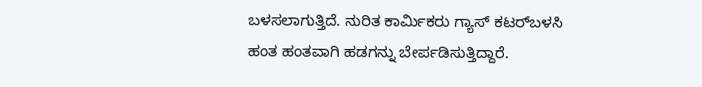ಬಳಸಲಾಗುತ್ತಿದೆ. ನುರಿತ ಕಾರ್ಮಿಕರು ಗ್ಯಾಸ್ ಕಟರ್‌ಬಳಸಿ ಹಂತ ಹಂತವಾಗಿ ಹಡಗನ್ನು ಬೇರ್ಪಡಿಸುತ್ತಿದ್ದಾರೆ.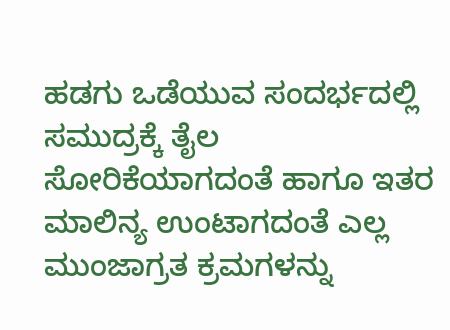ಹಡಗು ಒಡೆಯುವ ಸಂದರ್ಭದಲ್ಲಿ ಸಮುದ್ರಕ್ಕೆ ತೈಲ ಸೋರಿಕೆಯಾಗದಂತೆ ಹಾಗೂ ಇತರ ಮಾಲಿನ್ಯ ಉಂಟಾಗದಂತೆ ಎಲ್ಲ ಮುಂಜಾಗ್ರತ ಕ್ರಮಗಳನ್ನು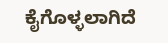ಕೈಗೊಳ್ಳಲಾಗಿದೆ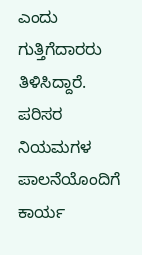ಎಂದು ಗುತ್ತಿಗೆದಾರರು ತಿಳಿಸಿದ್ದಾರೆ. ಪರಿಸರ ನಿಯಮಗಳ ಪಾಲನೆಯೊಂದಿಗೆ ಕಾರ್ಯ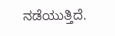ನಡೆಯುತ್ತಿದೆ.